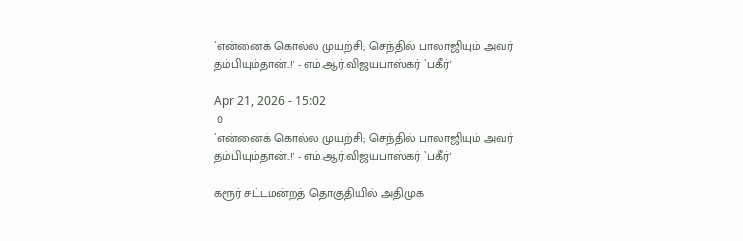`என்னைக் கொல்ல முயற்சி; செந்தில் பாலாஜியும் அவர் தம்பியும்தான்..!' - எம்.ஆர்.விஜயபாஸ்கர் `பகீர்'

Apr 21, 2026 - 15:02
 0
`என்னைக் கொல்ல முயற்சி; செந்தில் பாலாஜியும் அவர் தம்பியும்தான்..!' - எம்.ஆர்.விஜயபாஸ்கர் `பகீர்'

கரூர் சட்டமன்றத் தொகுதியில் அதிமுக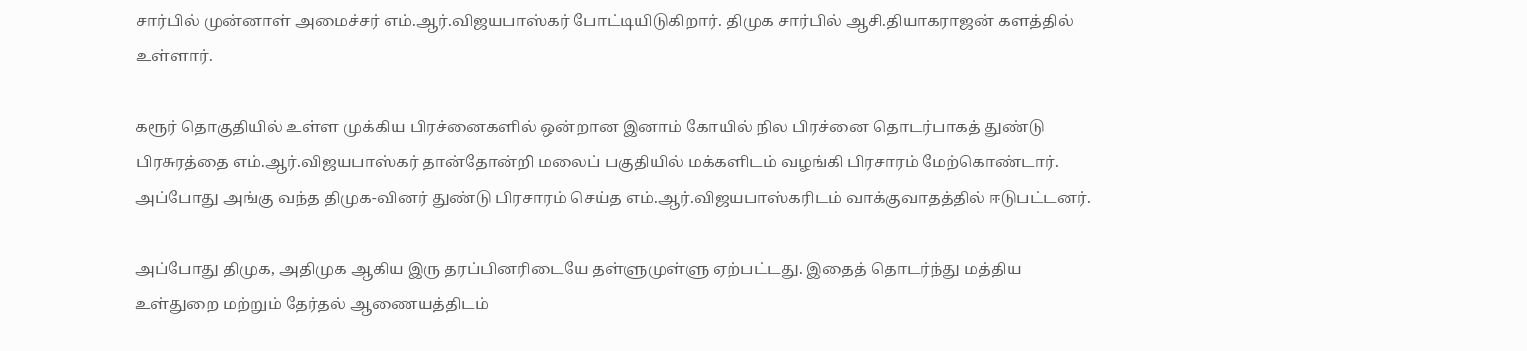சார்பில் முன்னாள் அமைச்சர் எம்.ஆர்.விஜயபாஸ்கர் போட்டியிடுகிறார். திமுக சார்பில் ஆசி.தியாகராஜன் களத்தில் உள்ளார்.

கரூர் தொகுதியில் உள்ள முக்கிய பிரச்னைகளில் ஒன்றான இனாம் கோயில் நில பிரச்னை தொடர்பாகத் துண்டு பிரசுரத்தை எம்.ஆர்.விஜயபாஸ்கர் தான்தோன்றி மலைப் பகுதியில் மக்களிடம் வழங்கி பிரசாரம் மேற்கொண்டார். அப்போது அங்கு வந்த திமுக-வினர் துண்டு பிரசாரம் செய்த எம்.ஆர்.விஜயபாஸ்கரிடம் வாக்குவாதத்தில் ஈடுபட்டனர்.

அப்போது திமுக, அதிமுக ஆகிய இரு தரப்பினரிடையே தள்ளுமுள்ளு ஏற்பட்டது. இதைத் தொடர்ந்து மத்திய உள்துறை மற்றும் தேர்தல் ஆணையத்திடம்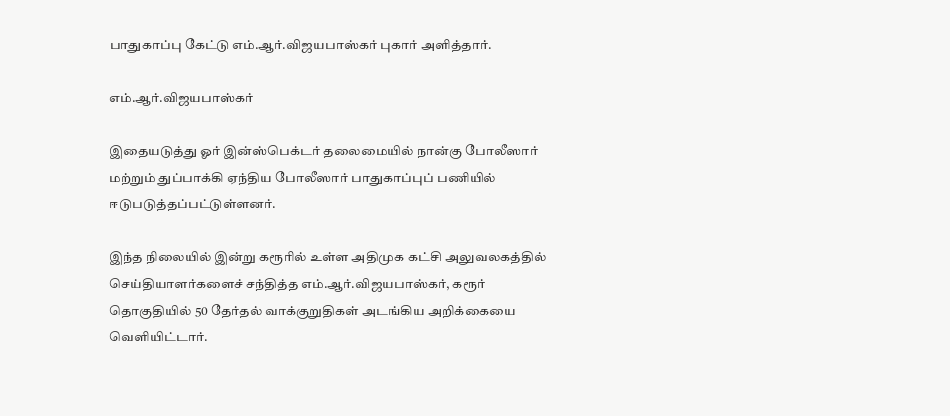பாதுகாப்பு கேட்டு எம்.ஆர்.விஜயபாஸ்கர் புகார் அளித்தார்.

எம்.ஆர்.விஜயபாஸ்கர்

இதையடுத்து ஓர் இன்ஸ்பெக்டர் தலைமையில் நான்கு போலீஸார் மற்றும் துப்பாக்கி ஏந்திய போலீஸார் பாதுகாப்புப் பணியில் ஈடுபடுத்தப்பட்டுள்ளனர்.

இந்த நிலையில் இன்று கரூரில் உள்ள அதிமுக கட்சி அலுவலகத்தில் செய்தியாளர்களைச் சந்தித்த எம்.ஆர்.விஜயபாஸ்கர், கரூர் தொகுதியில் 50 தேர்தல் வாக்குறுதிகள் அடங்கிய அறிக்கையை வெளியிட்டார்.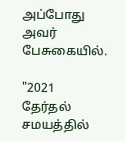அப்போது அவர் பேசுகையில்.

"2021 தேர்தல் சமயத்தில்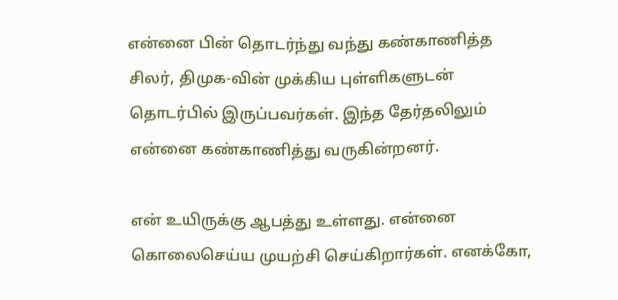என்னை பின் தொடர்ந்து வந்து கண்காணித்த சிலர், திமுக-வின் முக்கிய புள்ளிகளுடன் தொடர்பில் இருப்பவர்கள். இந்த தேர்தலிலும் என்னை கண்காணித்து வருகின்றனர்.

என் உயிருக்கு ஆபத்து உள்ளது. என்னை கொலைசெய்ய முயற்சி செய்கிறார்கள். எனக்கோ,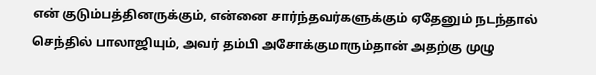என் குடும்பத்தினருக்கும், என்னை சார்ந்தவர்களுக்கும் ஏதேனும் நடந்தால் செந்தில் பாலாஜியும், அவர் தம்பி அசோக்குமாரும்தான் அதற்கு முழு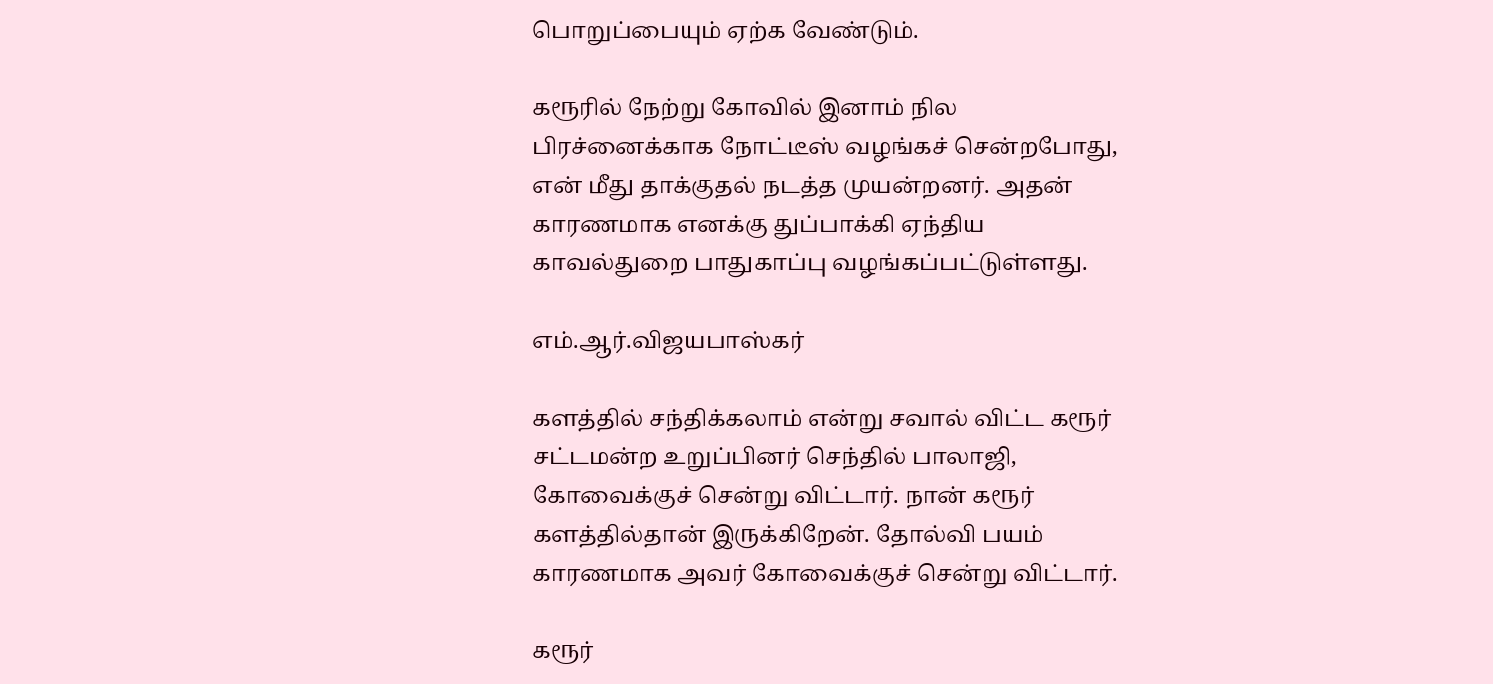பொறுப்பையும் ஏற்க வேண்டும்.

கரூரில் நேற்று கோவில் இனாம் நில பிரச்னைக்காக நோட்டீஸ் வழங்கச் சென்றபோது, என் மீது தாக்குதல் நடத்த முயன்றனர். அதன் காரணமாக எனக்கு துப்பாக்கி ஏந்திய காவல்துறை பாதுகாப்பு வழங்கப்பட்டுள்ளது.

எம்.ஆர்.விஜயபாஸ்கர்

களத்தில் சந்திக்கலாம் என்று சவால் விட்ட கரூர் சட்டமன்ற உறுப்பினர் செந்தில் பாலாஜி, கோவைக்குச் சென்று விட்டார். நான் கரூர் களத்தில்தான் இருக்கிறேன். தோல்வி பயம் காரணமாக அவர் கோவைக்குச் சென்று விட்டார்.

கரூர்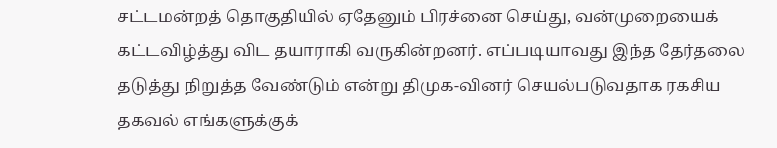சட்டமன்றத் தொகுதியில் ஏதேனும் பிரச்னை செய்து, வன்முறையைக் கட்டவிழ்த்து விட தயாராகி வருகின்றனர். எப்படியாவது இந்த தேர்தலை தடுத்து நிறுத்த வேண்டும் என்று திமுக-வினர் செயல்படுவதாக ரகசிய தகவல் எங்களுக்குக்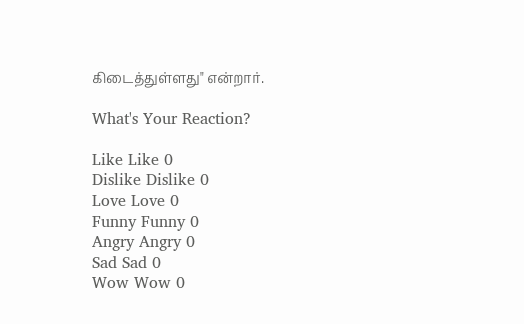கிடைத்துள்ளது" என்றார்.

What's Your Reaction?

Like Like 0
Dislike Dislike 0
Love Love 0
Funny Funny 0
Angry Angry 0
Sad Sad 0
Wow Wow 0